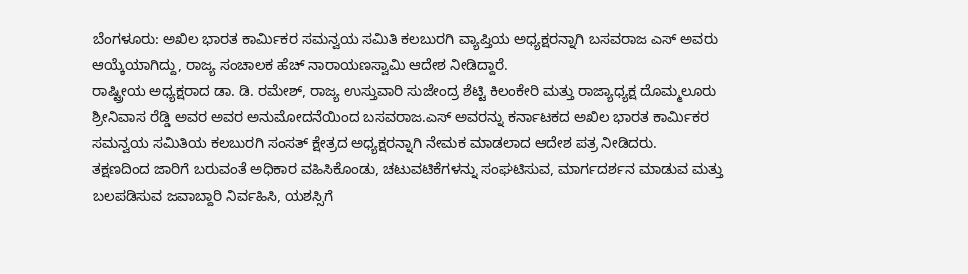ಬೆಂಗಳೂರು: ಅಖಿಲ ಭಾರತ ಕಾರ್ಮಿಕರ ಸಮನ್ವಯ ಸಮಿತಿ ಕಲಬುರಗಿ ವ್ಯಾಪ್ತಿಯ ಅಧ್ಯಕ್ಷರನ್ನಾಗಿ ಬಸವರಾಜ ಎಸ್ ಅವರು ಆಯ್ಕೆಯಾಗಿದ್ದು, ರಾಜ್ಯ ಸಂಚಾಲಕ ಹೆಚ್ ನಾರಾಯಣಸ್ವಾಮಿ ಆದೇಶ ನೀಡಿದ್ದಾರೆ.
ರಾಷ್ಟ್ರೀಯ ಅಧ್ಯಕ್ಷರಾದ ಡಾ. ಡಿ. ರಮೇಶ್, ರಾಜ್ಯ ಉಸ್ತುವಾರಿ ಸುಜೇಂದ್ರ ಶೆಟ್ಟಿ ಕಿಲಂಕೇರಿ ಮತ್ತು ರಾಜ್ಯಾಧ್ಯಕ್ಷ ದೊಮ್ಮಲೂರು ಶ್ರೀನಿವಾಸ ರೆಡ್ಡಿ ಅವರ ಅವರ ಅನುಮೋದನೆಯಿಂದ ಬಸವರಾಜ.ಎಸ್ ಅವರನ್ನು ಕರ್ನಾಟಕದ ಅಖಿಲ ಭಾರತ ಕಾರ್ಮಿಕರ ಸಮನ್ವಯ ಸಮಿತಿಯ ಕಲಬುರಗಿ ಸಂಸತ್ ಕ್ಷೇತ್ರದ ಅಧ್ಯಕ್ಷರನ್ನಾಗಿ ನೇಮಕ ಮಾಡಲಾದ ಆದೇಶ ಪತ್ರ ನೀಡಿದರು.
ತಕ್ಷಣದಿಂದ ಜಾರಿಗೆ ಬರುವಂತೆ ಅಧಿಕಾರ ವಹಿಸಿಕೊಂಡು, ಚಟುವಟಿಕೆಗಳನ್ನು ಸಂಘಟಿಸುವ, ಮಾರ್ಗದರ್ಶನ ಮಾಡುವ ಮತ್ತು ಬಲಪಡಿಸುವ ಜವಾಬ್ದಾರಿ ನಿರ್ವಹಿಸಿ, ಯಶಸ್ಸಿಗೆ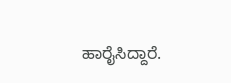ಹಾರೈಸಿದ್ದಾರೆ.